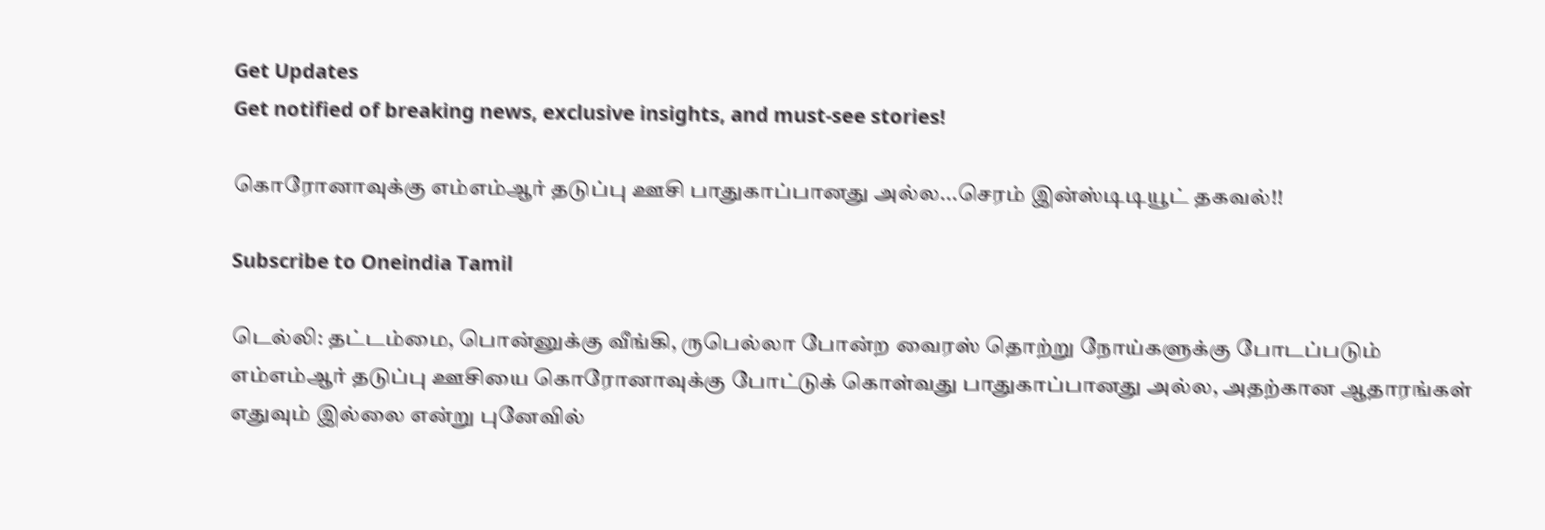Get Updates
Get notified of breaking news, exclusive insights, and must-see stories!

கொரோனாவுக்கு எம்எம்ஆர் தடுப்பு ஊசி பாதுகாப்பானது அல்ல...செரம் இன்ஸ்டிடியூட் தகவல்!!

Subscribe to Oneindia Tamil

டெல்லி: தட்டம்மை, பொன்னுக்கு வீங்கி, ருபெல்லா போன்ற வைரஸ் தொற்று நோய்களுக்கு போடப்படும் எம்எம்ஆர் தடுப்பு ஊசியை கொரோனாவுக்கு போட்டுக் கொள்வது பாதுகாப்பானது அல்ல, அதற்கான ஆதாரங்கள் எதுவும் இல்லை என்று புனேவில்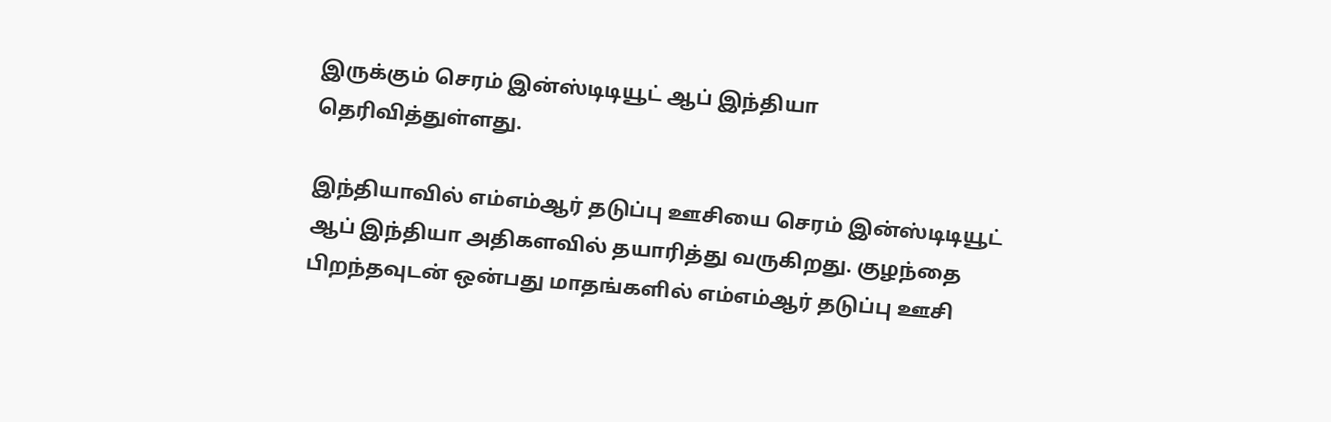இருக்கும் செரம் இன்ஸ்டிடியூட் ஆப் இந்தியா தெரிவித்துள்ளது.

இந்தியாவில் எம்எம்ஆர் தடுப்பு ஊசியை செரம் இன்ஸ்டிடியூட் ஆப் இந்தியா அதிகளவில் தயாரித்து வருகிறது. குழந்தை பிறந்தவுடன் ஒன்பது மாதங்களில் எம்எம்ஆர் தடுப்பு ஊசி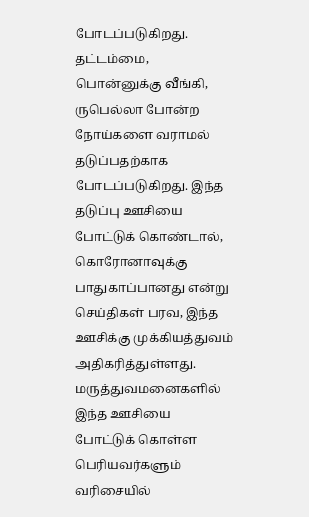போடப்படுகிறது. தட்டம்மை, பொன்னுக்கு வீங்கி, ருபெல்லா போன்ற நோய்களை வராமல் தடுப்பதற்காக போடப்படுகிறது. இந்த தடுப்பு ஊசியை போட்டுக் கொண்டால், கொரோனாவுக்கு பாதுகாப்பானது என்று செய்திகள் பரவ, இந்த ஊசிக்கு முக்கியத்துவம் அதிகரித்துள்ளது. மருத்துவமனைகளில் இந்த ஊசியை போட்டுக் கொள்ள பெரியவர்களும் வரிசையில்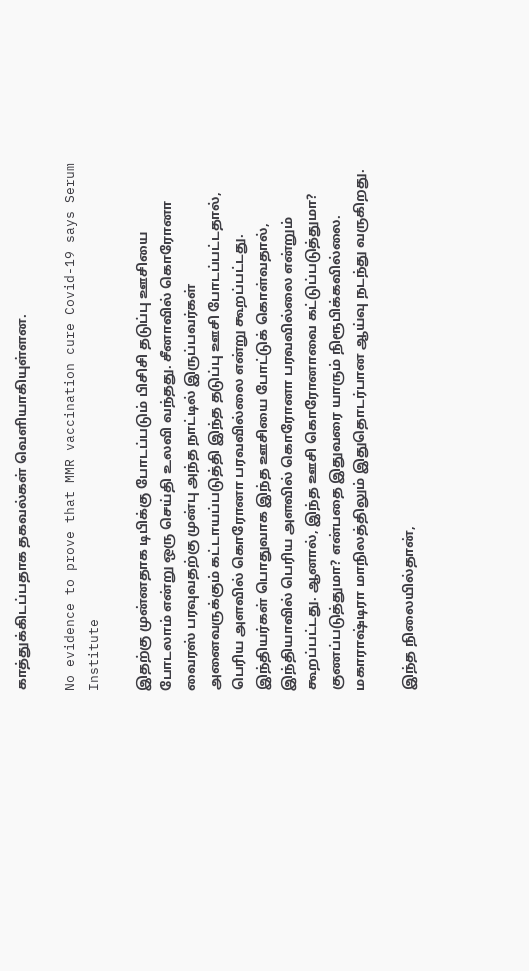காத்துக்கிடப்பதாக தகவல்கள் வெளியாகியுள்ளன.

No evidence to prove that MMR vaccination cure Covid-19 says Serum Institute

இதற்கு முன்னதாக டிபிக்கு போடப்படும் பிசிசி தடுப்பு ஊசியை போடலாம் என்று ஒரு செய்தி உலவி வந்தது. சீனாவில் கொரோனா வைரஸ் பரவுவதற்கு முன்பு அந்த நாட்டில் இருப்பவர்கள் அனைவருக்கும் கட்டாயப்படுத்தி இந்த தடுப்பு ஊசி போடப்பட்டதால், பெரிய அளவில் கொரோனா பரவவில்லை என்று கூறப்பட்டது. இந்தியர்கள் பொதுவாக இந்த ஊசியை போட்டுக் கொள்வதால், இந்தியாவில் பெரிய அளவில் கொரோனா பரவவில்லை என்றும் கூறப்பட்டது. ஆனால், இந்த ஊசி கொரோனாவை கட்டுப்படுத்துமா? குணப்படுத்துமா? என்பதை இதுவரை யாரும் நிரூபிக்கவில்லை. மகாராஷ்டிரா மாநிலத்திலும் இதுதொடர்பான ஆய்வு நடந்து வருகிறது.

இந்த நிலையில்தான்,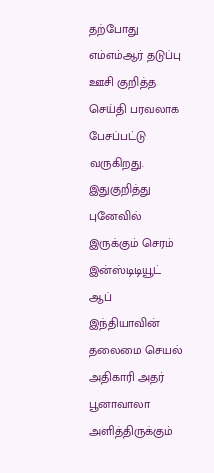தற்போது எம்எம்ஆர் தடுப்பு ஊசி குறித்த செய்தி பரவலாக பேசப்பட்டு வருகிறது. இதுகுறித்து புனேவில் இருக்கும் செரம் இன்ஸ்டிடியூட் ஆப் இந்தியாவின் தலைமை செயல் அதிகாரி அதர் பூனாவாலா அளித்திருக்கும்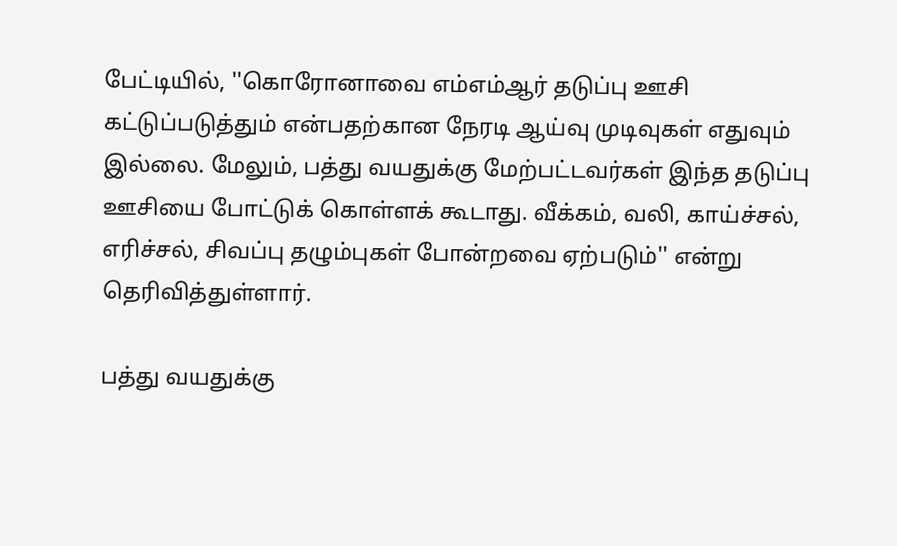பேட்டியில், ''கொரோனாவை எம்எம்ஆர் தடுப்பு ஊசி கட்டுப்படுத்தும் என்பதற்கான நேரடி ஆய்வு முடிவுகள் எதுவும் இல்லை. மேலும், பத்து வயதுக்கு மேற்பட்டவர்கள் இந்த தடுப்பு ஊசியை போட்டுக் கொள்ளக் கூடாது. வீக்கம், வலி, காய்ச்சல், எரிச்சல், சிவப்பு தழும்புகள் போன்றவை ஏற்படும்'' என்று தெரிவித்துள்ளார்.

பத்து வயதுக்கு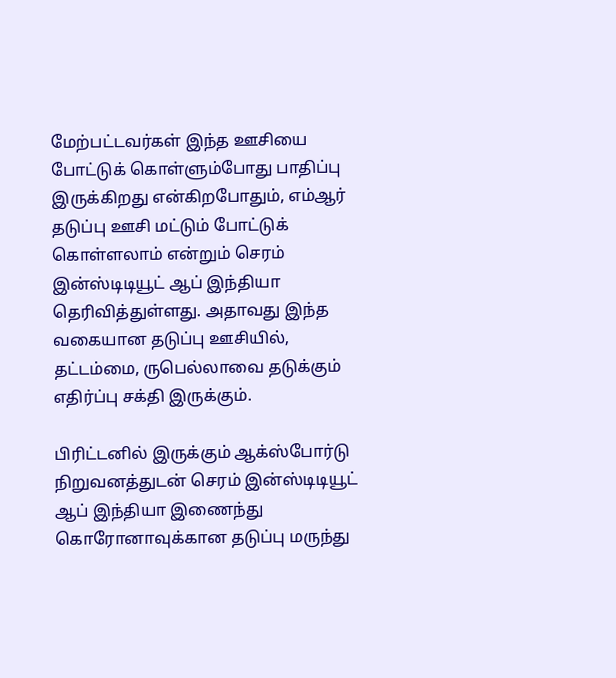மேற்பட்டவர்கள் இந்த ஊசியை போட்டுக் கொள்ளும்போது பாதிப்பு இருக்கிறது என்கிறபோதும், எம்ஆர் தடுப்பு ஊசி மட்டும் போட்டுக் கொள்ளலாம் என்றும் செரம் இன்ஸ்டிடியூட் ஆப் இந்தியா தெரிவித்துள்ளது. அதாவது இந்த வகையான தடுப்பு ஊசியில், தட்டம்மை, ருபெல்லாவை தடுக்கும் எதிர்ப்பு சக்தி இருக்கும்.

பிரிட்டனில் இருக்கும் ஆக்ஸ்போர்டு நிறுவனத்துடன் செரம் இன்ஸ்டிடியூட் ஆப் இந்தியா இணைந்து கொரோனாவுக்கான தடுப்பு மருந்து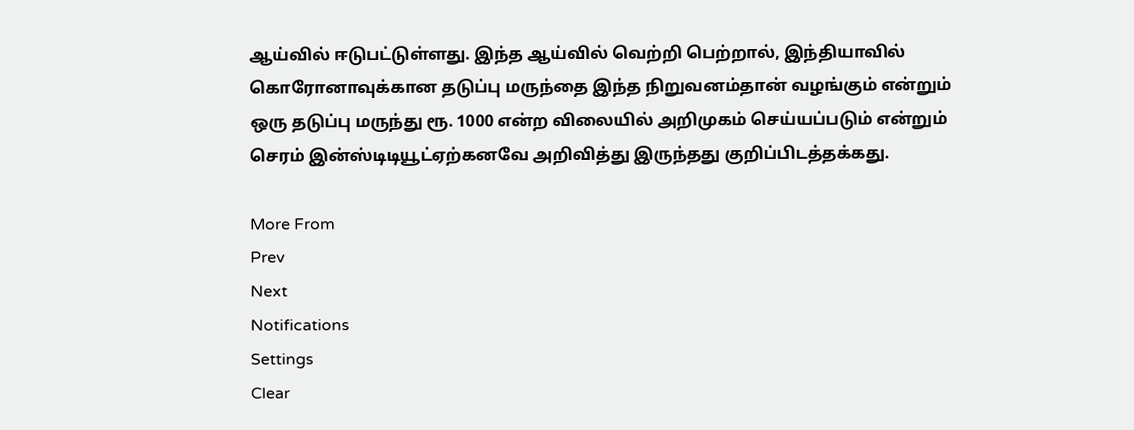ஆய்வில் ஈடுபட்டுள்ளது. இந்த ஆய்வில் வெற்றி பெற்றால், இந்தியாவில் கொரோனாவுக்கான தடுப்பு மருந்தை இந்த நிறுவனம்தான் வழங்கும் என்றும் ஒரு தடுப்பு மருந்து ரூ. 1000 என்ற விலையில் அறிமுகம் செய்யப்படும் என்றும் செரம் இன்ஸ்டிடியூட்ஏற்கனவே அறிவித்து இருந்தது குறிப்பிடத்தக்கது.

More From
Prev
Next
Notifications
Settings
Clear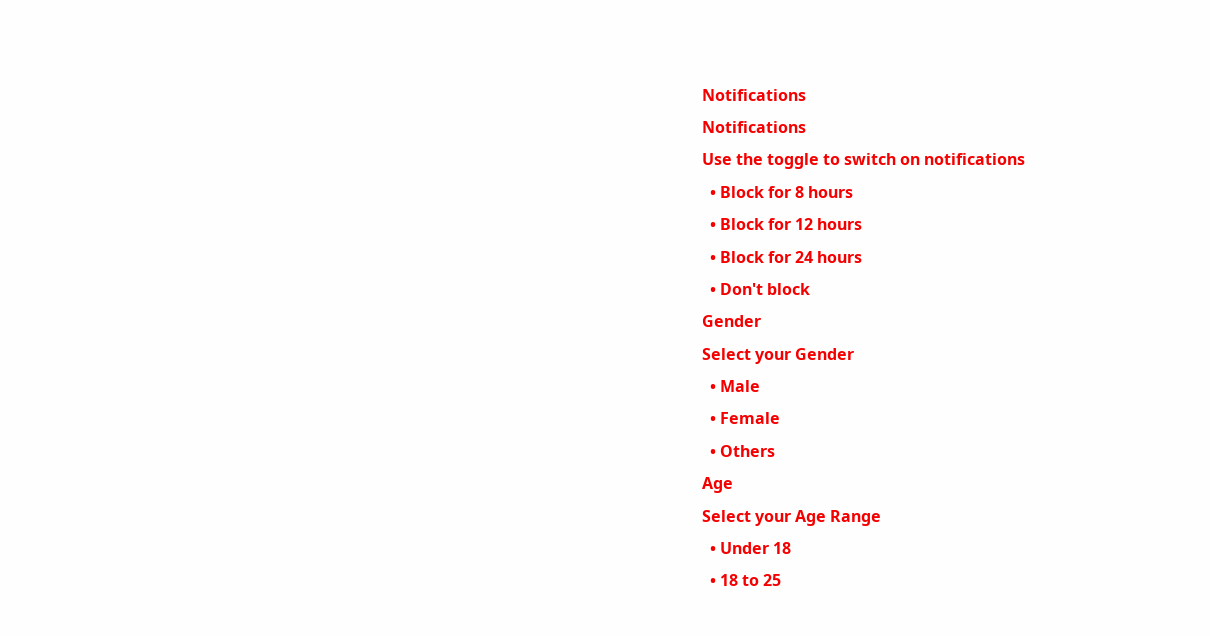Notifications
Notifications
Use the toggle to switch on notifications
  • Block for 8 hours
  • Block for 12 hours
  • Block for 24 hours
  • Don't block
Gender
Select your Gender
  • Male
  • Female
  • Others
Age
Select your Age Range
  • Under 18
  • 18 to 25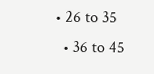• 26 to 35
  • 36 to 45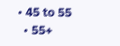• 45 to 55
  • 55+